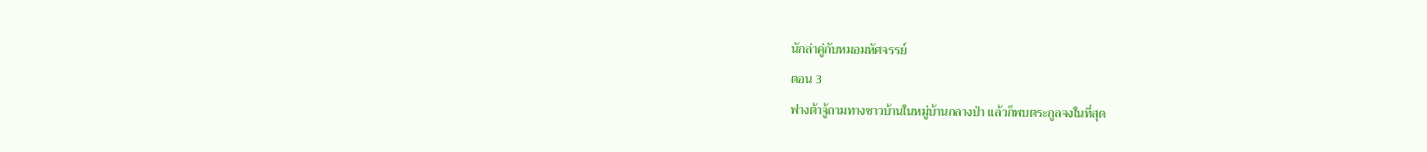นักล่าคู่กับหมอมหัศจรรย์
ตอน 3
ฟางต้าจู้ถามทางชาวบ้านในหมู่บ้านกลางป่า แล้วก็พบตระกูลจงในที่สุด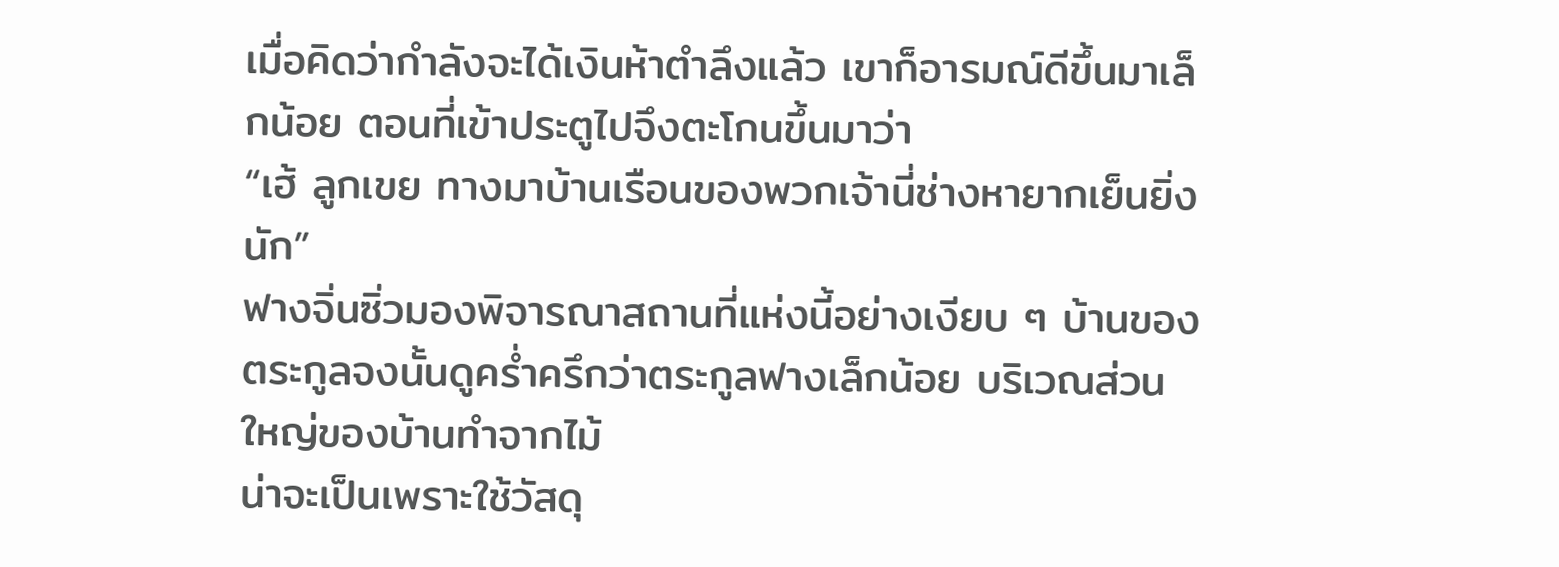เมื่อคิดว่ากำลังจะได้เงินห้าตำลึงแล้ว เขาก็อารมณ์ดีขึ้นมาเล็กน้อย ตอนที่เข้าประตูไปจึงตะโกนขึ้นมาว่า
“เฮ้ ลูกเขย ทางมาบ้านเรือนของพวกเจ้านี่ช่างหายากเย็นยิ่งนัก”
ฟางจิ่นซิ่วมองพิจารณาสถานที่แห่งนี้อย่างเงียบ ๆ บ้านของตระกูลจงนั้นดูคร่ำครึกว่าตระกูลฟางเล็กน้อย บริเวณส่วนใหญ่ของบ้านทำจากไม้
น่าจะเป็นเพราะใช้วัสดุ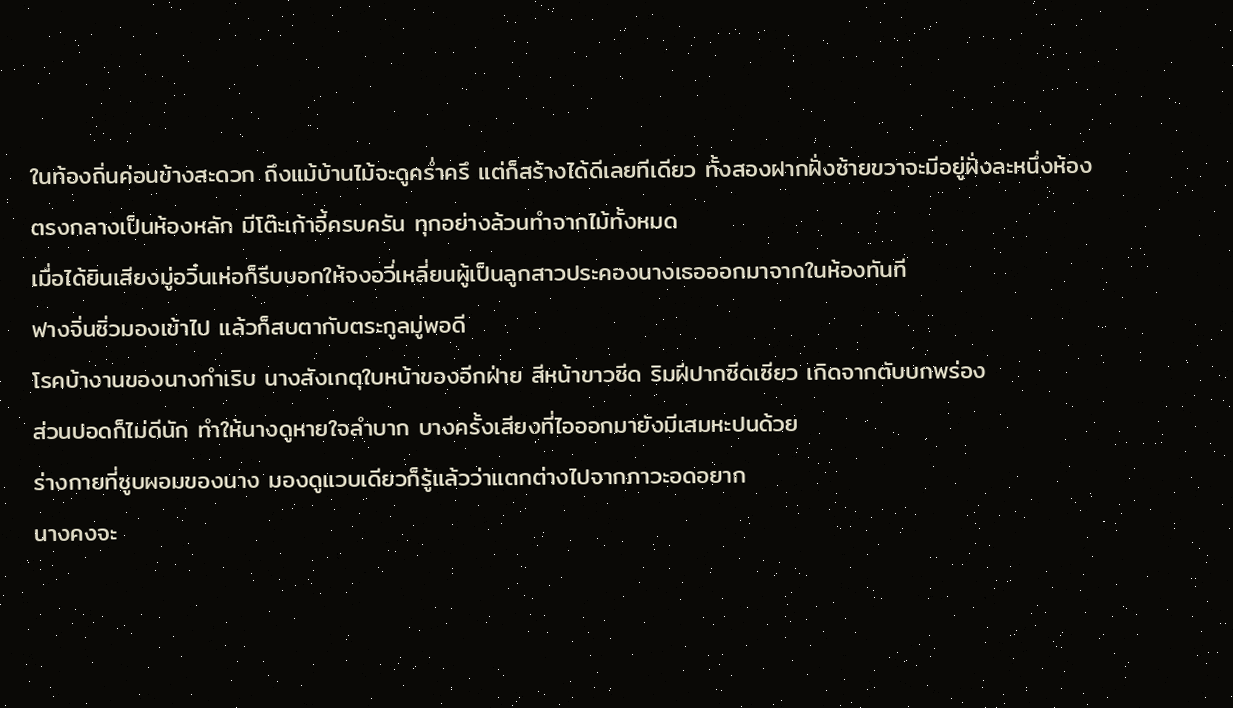ในท้องถิ่นค่อนข้างสะดวก ถึงแม้บ้านไม้จะดูคร่ำครึ แต่ก็สร้างได้ดีเลยทีเดียว ทั้งสองฝากฝั่งซ้ายขวาจะมีอยู่ฝั่งละหนึ่งห้อง
ตรงกลางเป็นห้องหลัก มีโต๊ะเก้าอี้ครบครัน ทุกอย่างล้วนทำจากไม้ทั้งหมด
เมื่อได้ยินเสียงมู่อวิ๋นเห่อก็รีบบอกให้จงอวี่เหลี่ยนผู้เป็นลูกสาวประคองนางเธอออกมาจากในห้องทันที
ฟางจิ่นซิ่วมองเข้าไป แล้วก็สบตากับตระกูลมู่พอดี
โรคบ้างานของนางกำเริบ นางสังเกตุใบหน้าของอีกฝ่าย สีหน้าขาวซีด ริมฝีปากซีดเซียว เกิดจากตับบกพร่อง
ส่วนปอดก็ไม่ดีนัก ทำให้นางดูหายใจลำบาก บางครั้งเสียงที่ไอออกมายังมีเสมหะปนด้วย
ร่างกายที่ซูบผอมของนาง มองดูแวบเดียวก็รู้แล้วว่าแตกต่างไปจากภาวะอดอยาก
นางคงจะ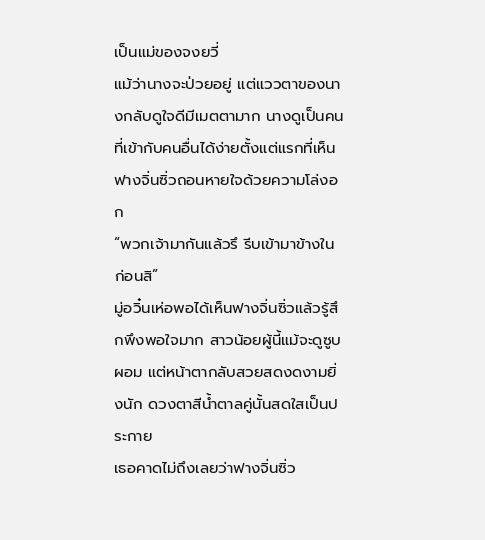เป็นแม่ของจงยวี่
แม้ว่านางจะป่วยอยู่ แต่แววตาของนางกลับดูใจดีมีเมตตามาก นางดูเป็นคนที่เข้ากับคนอื่นได้ง่ายตั้งแต่แรกที่เห็น
ฟางจิ่นซิ่วถอนหายใจด้วยความโล่งอก
“พวกเจ้ามากันแล้วรึ รีบเข้ามาข้างในก่อนสิ”
มู่อวิ๋นเห่อพอได้เห็นฟางจิ่นซิ่วแล้วรู้สึกพึงพอใจมาก สาวน้อยผู้นี้แม้จะดูซูบผอม แต่หน้าตากลับสวยสดงดงามยิ่งนัก ดวงตาสีน้ำตาลคู่นั้นสดใสเป็นประกาย
เธอคาดไม่ถึงเลยว่าฟางจิ่นซิ่ว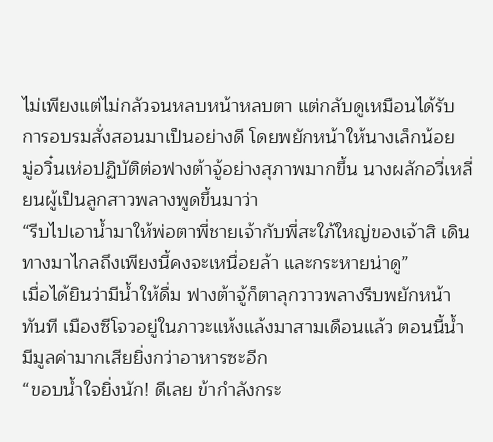ไม่เพียงแต่ไม่กลัวจนหลบหน้าหลบตา แต่กลับดูเหมือนได้รับการอบรมสั่งสอนมาเป็นอย่างดี โดยพยักหน้าให้นางเล็กน้อย
มู่อวิ๋นเห่อปฏิบัติต่อฟางต้าจู้อย่างสุภาพมากขึ้น นางผลักอวี่เหลี่ยนผู้เป็นลูกสาวพลางพูดขึ้นมาว่า
“รีบไปเอาน้ำมาให้พ่อตาพี่ชายเจ้ากับพี่สะใภ้ใหญ่ของเจ้าสิ เดินทางมาไกลถึงเพียงนี้คงจะเหนื่อยล้า และกระหายน่าดู”
เมื่อได้ยินว่ามีน้ำให้ดื่ม ฟางต้าจู้ก็ตาลุกวาวพลางรีบพยักหน้าทันที เมืองซีโจวอยู่ในภาวะแห้งแล้งมาสามเดือนแล้ว ตอนนี้น้ำมีมูลค่ามากเสียยิ่งกว่าอาหารซะอีก
“ขอบน้ำใจยิ่งนัก! ดีเลย ข้ากำลังกระ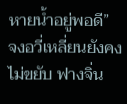หายน้ำอยู่พอดี”
จงอวี่เหลี่ยนยังคงไม่ขยับ ฟางจิ่น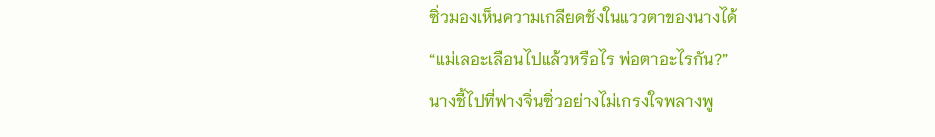ซิ่วมองเห็นความเกลียดชังในแววตาของนางได้
“แม่เลอะเลือนไปแล้วหรือไร พ่อตาอะไรกัน?”
นางชี้ไปที่ฟางจิ่นซิ่วอย่างไม่เกรงใจพลางพู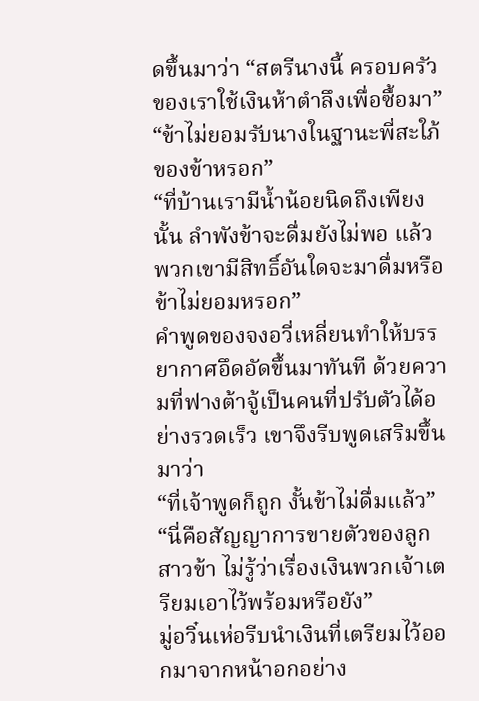ดขึ้นมาว่า “สตรีนางนี้ ครอบครัวของเราใช้เงินห้าตำลึงเพื่อซื้อมา”
“ข้าไม่ยอมรับนางในฐานะพี่สะใภ้ของข้าหรอก”
“ที่บ้านเรามีน้ำน้อยนิดถึงเพียงนั้น ลำพังข้าจะดื่มยังไม่พอ แล้วพวกเขามีสิทธิ์อันใดจะมาดื่มหรือ ข้าไม่ยอมหรอก”
คำพูดของจงอวี่เหลี่ยนทำให้บรรยากาศอึดอัดขึ้นมาทันที ด้วยความที่ฟางต้าจู้เป็นคนที่ปรับตัวได้อย่างรวดเร็ว เขาจึงรีบพูดเสริมขึ้นมาว่า
“ที่เจ้าพูดก็ถูก งั้นข้าไม่ดื่มแล้ว”
“นี่คือสัญญาการขายตัวของลูกสาวข้า ไม่รู้ว่าเรื่องเงินพวกเจ้าเตรียมเอาไว้พร้อมหรือยัง”
มู่อวิ๋นเห่อรีบนำเงินที่เตรียมไว้ออกมาจากหน้าอกอย่าง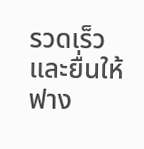รวดเร็ว และยื่นให้ฟาง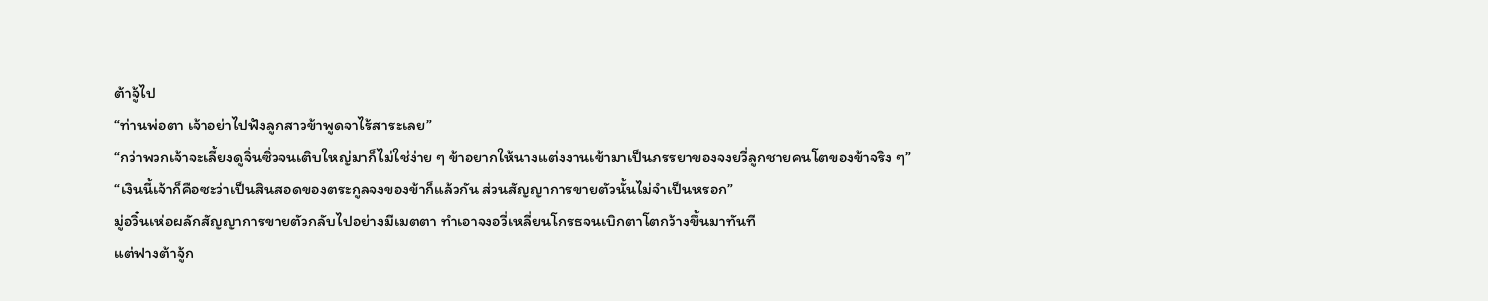ต้าจู้ไป
“ท่านพ่อตา เจ้าอย่าไปฟังลูกสาวข้าพูดจาไร้สาระเลย”
“กว่าพวกเจ้าจะเลี้ยงดูจิ่นซิ่วจนเติบใหญ่มาก็ไม่ใช่ง่าย ๆ ข้าอยากให้นางแต่งงานเข้ามาเป็นภรรยาของจงยวี่ลูกชายคนโตของข้าจริง ๆ”
“เงินนี้เจ้าก็คือซะว่าเป็นสินสอดของตระกูลจงของข้าก็แล้วกัน ส่วนสัญญาการขายตัวนั้นไม่จำเป็นหรอก”
มู่อวิ๋นเห่อผลักสัญญาการขายตัวกลับไปอย่างมีเมตตา ทำเอาจงอวี่เหลี่ยนโกรธจนเบิกตาโตกว้างขึ้นมาทันที
แต่ฟางต้าจู้ก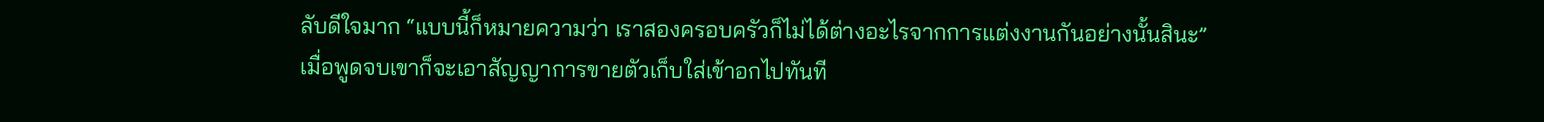ลับดีใจมาก “แบบนี้ก็หมายความว่า เราสองครอบครัวก็ไม่ได้ต่างอะไรจากการแต่งงานกันอย่างนั้นสินะ”
เมื่อพูดจบเขาก็จะเอาสัญญาการขายตัวเก็บใส่เข้าอกไปทันที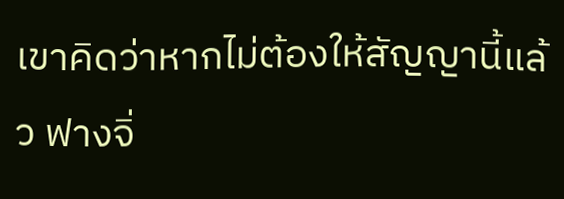เขาคิดว่าหากไม่ต้องให้สัญญานี้แล้ว ฟางจิ่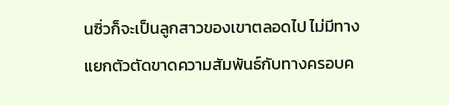นซิ่วก็จะเป็นลูกสาวของเขาตลอดไป ไม่มีทางแยกตัวตัดขาดความสัมพันธ์กับทางครอบค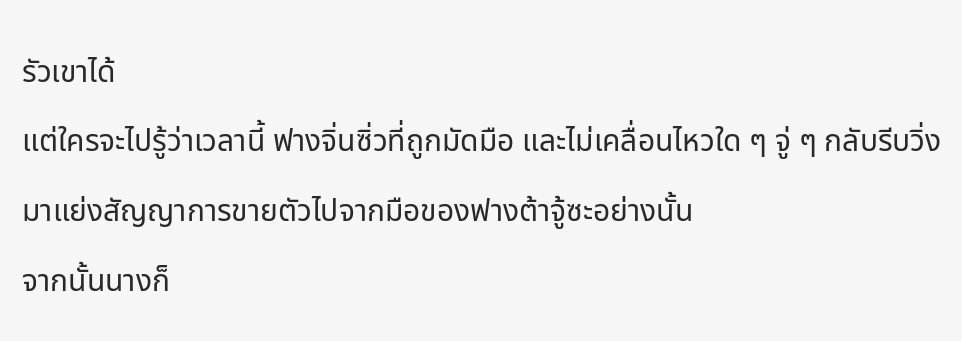รัวเขาได้
แต่ใครจะไปรู้ว่าเวลานี้ ฟางจิ่นซิ่วที่ถูกมัดมือ และไม่เคลื่อนไหวใด ๆ จู่ ๆ กลับรีบวิ่งมาแย่งสัญญาการขายตัวไปจากมือของฟางต้าจู้ซะอย่างนั้น
จากนั้นนางก็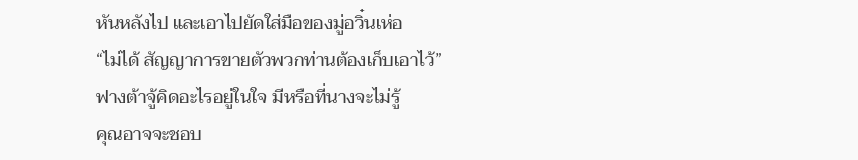หันหลังไป และเอาไปยัดใส่มือของมู่อวิ๋นเห่อ
“ไม่ได้ สัญญาการขายตัวพวกท่านต้องเก็บเอาไว้”
ฟางต้าจู้คิดอะไรอยู่ในใจ มีหรือที่นางจะไม่รู้
คุณอาจจะชอบ